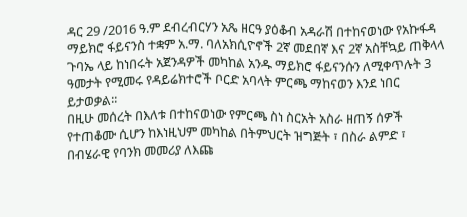ዳር 29 /2016 ዓ.ም ደብረብርሃን አጼ ዘርዓ ያዕቆብ አዳራሽ በተከናወነው የአኩፋዳ ማይክሮ ፋይናንስ ተቋም አ.ማ. ባለአክሲዮኖች 2ኛ መደበኛ እና 2ኛ አስቸኳይ ጠቅላላ ጉባኤ ላይ ከነበሩት አጀንዳዎች መካከል አንዱ ማይክሮ ፋይናንሱን ለሚቀጥሉት 3 ዓመታት የሚመሩ የዳይሬክተሮች ቦርድ አባላት ምርጫ ማከናወን እንደ ነበር ይታወቃል፡፡
በዚሁ መሰረት በእለቱ በተከናወነው የምርጫ ስነ ስርአት አስራ ዘጠኝ ሰዎች የተጠቆሙ ሲሆን ከእነዚህም መካከል በትምህርት ዝግጅት ፣ በስራ ልምድ ፣ በብሄራዊ የባንክ መመሪያ ለእጩ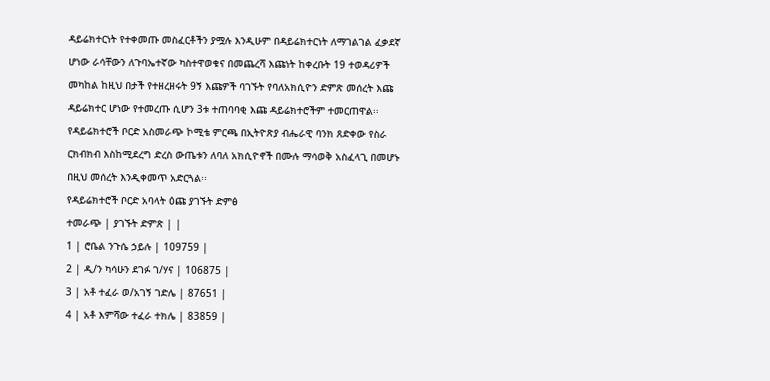ዳይሬክተርነት የተቀመጡ መስፈርቶችን ያሟሉ እንዲሁም በዳይሬክተርነት ለማገልገል ፈቃደኛ ሆነው ራሳቸውን ለጉባኤተኛው ካስተዋወቁና በመጨረሻ እጩነት ከቀረቡት 19 ተወዳሪዎች መካከል ከዚህ በታች የተዘረዘሩት 9ኝ እጩዎች ባገኙት የባለአክሲዮን ድምጽ መሰረት እጩ ዳይሬክተር ሆነው የተመረጡ ሲሆን 3ቱ ተጠባባቂ እጩ ዳይሬክተሮችም ተመርጠዋል፡፡
የዳይሬክተሮች ቦርድ አስመራጭ ኮሚቴ ምርጫ በኢትዮጽያ ብሔራዊ ባንክ ጸድቀው የስራ ርክብክብ እስከሚደረግ ድረስ ውጤቱን ለባለ አክሲዮኖች በሙሉ ማሳወቅ አስፈላጊ በመሆኑ በዚህ መሰረት እንዲቀመጥ አድርጓል፡፡
የዳይሬክተሮች ቦርድ አባላት ዕጩ ያገኙት ድምፅ
ተመራጭ | ያገኙት ድምጽ | |
1 | ሮቤል ንጉሴ ኃይሉ | 109759 |
2 | ዲ/ን ካሳሁን ደገፉ ገ/ሃና | 106875 |
3 | አቶ ተፈራ ወ/አገኝ ገድሌ | 87651 |
4 | አቶ እምሻው ተፈራ ተክሌ | 83859 |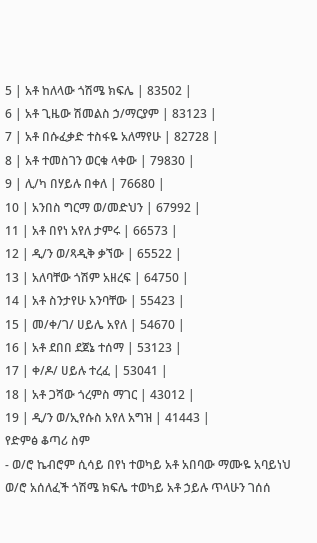5 | አቶ ከለላው ጎሽሜ ክፍሌ | 83502 |
6 | አቶ ጊዜው ሽመልስ ኃ/ማርያም | 83123 |
7 | አቶ በሱፈቃድ ተስፋዬ አለማየሁ | 82728 |
8 | አቶ ተመስገን ወርቁ ላቀው | 79830 |
9 | ሊ/ካ በሃይሉ በቀለ | 76680 |
10 | አንበስ ግርማ ወ/መድህን | 67992 |
11 | አቶ በየነ አየለ ታምሩ | 66573 |
12 | ዲ/ን ወ/ጻዲቅ ቃኘው | 65522 |
13 | አለባቸው ጎሽም አዘረፍ | 64750 |
14 | አቶ ስንታየሁ አንባቸው | 55423 |
15 | መ/ቀ/ገ/ ሀይሌ አየለ | 54670 |
16 | አቶ ደበበ ደጀኔ ተሰማ | 53123 |
17 | ቀ/ዶ/ ሀይሉ ተረፈ | 53041 |
18 | አቶ ጋሻው ጎረምስ ማገር | 43012 |
19 | ዲ/ን ወ/ኢየሱስ አየለ አግዝ | 41443 |
የድምፅ ቆጣሪ ስም
- ወ/ሮ ኬብሮም ሲሳይ በየነ ተወካይ አቶ አበባው ማሙዬ አባይነህ
ወ/ሮ አሰለፈች ጎሽሜ ክፍሌ ተወካይ አቶ ኃይሉ ጥላሁን ገሰሰ